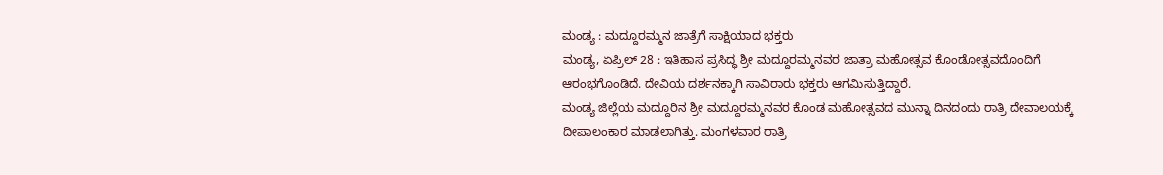ಮಂಡ್ಯ : ಮದ್ದೂರಮ್ಮನ ಜಾತ್ರೆಗೆ ಸಾಕ್ಷಿಯಾದ ಭಕ್ತರು
ಮಂಡ್ಯ, ಏಪ್ರಿಲ್ 28 : ಇತಿಹಾಸ ಪ್ರಸಿದ್ಧ ಶ್ರೀ ಮದ್ದೂರಮ್ಮನವರ ಜಾತ್ರಾ ಮಹೋತ್ಸವ ಕೊಂಡೋತ್ಸವದೊಂದಿಗೆ ಆರಂಭಗೊಂಡಿದೆ. ದೇವಿಯ ದರ್ಶನಕ್ಕಾಗಿ ಸಾವಿರಾರು ಭಕ್ತರು ಆಗಮಿಸುತ್ತಿದ್ದಾರೆ.
ಮಂಡ್ಯ ಜಿಲ್ಲೆಯ ಮದ್ದೂರಿನ ಶ್ರೀ ಮದ್ದೂರಮ್ಮನವರ ಕೊಂಡ ಮಹೋತ್ಸವದ ಮುನ್ನಾ ದಿನದಂದು ರಾತ್ರಿ ದೇವಾಲಯಕ್ಕೆ ದೀಪಾಲಂಕಾರ ಮಾಡಲಾಗಿತ್ತು. ಮಂಗಳವಾರ ರಾತ್ರಿ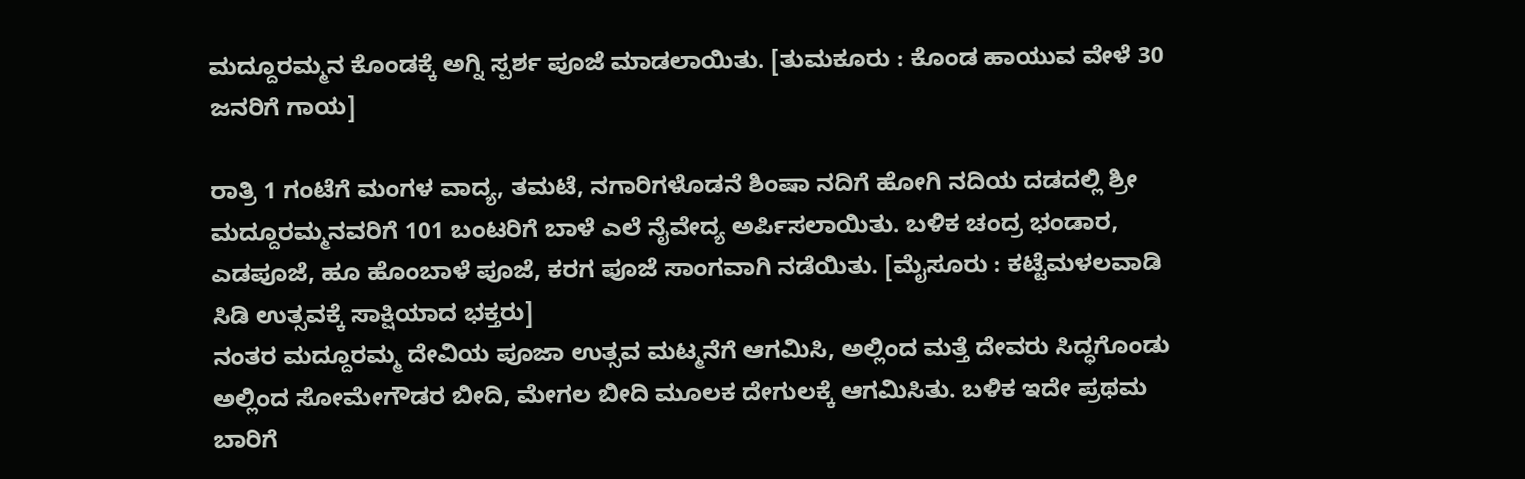ಮದ್ದೂರಮ್ಮನ ಕೊಂಡಕ್ಕೆ ಅಗ್ನಿ ಸ್ಪರ್ಶ ಪೂಜೆ ಮಾಡಲಾಯಿತು. [ತುಮಕೂರು : ಕೊಂಡ ಹಾಯುವ ವೇಳೆ 30 ಜನರಿಗೆ ಗಾಯ]

ರಾತ್ರಿ 1 ಗಂಟೆಗೆ ಮಂಗಳ ವಾದ್ಯ, ತಮಟೆ, ನಗಾರಿಗಳೊಡನೆ ಶಿಂಷಾ ನದಿಗೆ ಹೋಗಿ ನದಿಯ ದಡದಲ್ಲಿ ಶ್ರೀ ಮದ್ದೂರಮ್ಮನವರಿಗೆ 101 ಬಂಟರಿಗೆ ಬಾಳೆ ಎಲೆ ನೈವೇದ್ಯ ಅರ್ಪಿಸಲಾಯಿತು. ಬಳಿಕ ಚಂದ್ರ ಭಂಡಾರ, ಎಡಪೂಜೆ, ಹೂ ಹೊಂಬಾಳೆ ಪೂಜೆ, ಕರಗ ಪೂಜೆ ಸಾಂಗವಾಗಿ ನಡೆಯಿತು. [ಮೈಸೂರು : ಕಟ್ಟೆಮಳಲವಾಡಿ ಸಿಡಿ ಉತ್ಸವಕ್ಕೆ ಸಾಕ್ಷಿಯಾದ ಭಕ್ತರು]
ನಂತರ ಮದ್ದೂರಮ್ಮ ದೇವಿಯ ಪೂಜಾ ಉತ್ಸವ ಮಟ್ಮನೆಗೆ ಆಗಮಿಸಿ, ಅಲ್ಲಿಂದ ಮತ್ತೆ ದೇವರು ಸಿದ್ಧಗೊಂಡು ಅಲ್ಲಿಂದ ಸೋಮೇಗೌಡರ ಬೀದಿ, ಮೇಗಲ ಬೀದಿ ಮೂಲಕ ದೇಗುಲಕ್ಕೆ ಆಗಮಿಸಿತು. ಬಳಿಕ ಇದೇ ಪ್ರಥಮ ಬಾರಿಗೆ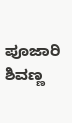ಪೂಜಾರಿ ಶಿವಣ್ಣ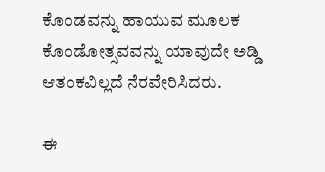ಕೊಂಡವನ್ನು ಹಾಯುವ ಮೂಲಕ ಕೊಂಡೋತ್ಸವವನ್ನು ಯಾವುದೇ ಅಡ್ಡಿ ಆತಂಕವಿಲ್ಲದೆ ನೆರವೇರಿಸಿದರು.

ಈ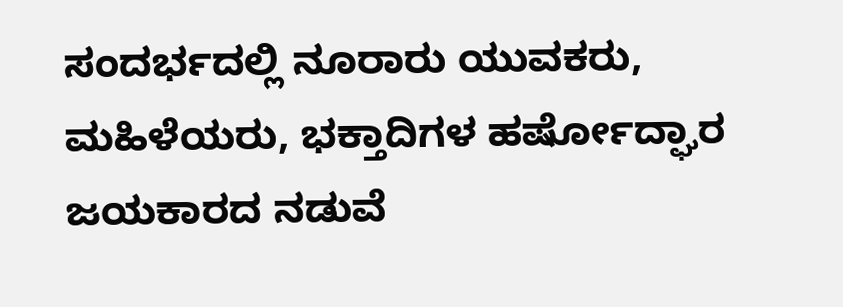ಸಂದರ್ಭದಲ್ಲಿ ನೂರಾರು ಯುವಕರು, ಮಹಿಳೆಯರು, ಭಕ್ತಾದಿಗಳ ಹರ್ಷೋದ್ಘಾರ ಜಯಕಾರದ ನಡುವೆ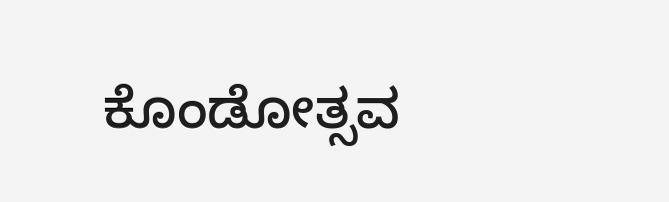ಕೊಂಡೋತ್ಸವ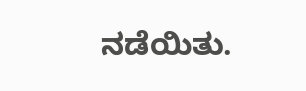ನಡೆಯಿತು.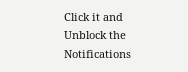Click it and Unblock the Notifications